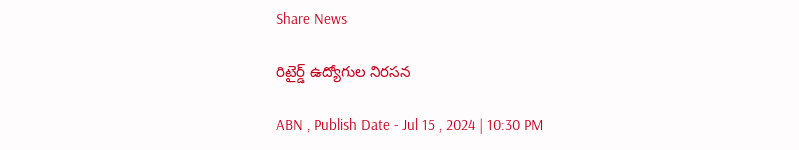Share News

రిటైర్డ్‌ ఉద్యోగుల నిరసన

ABN , Publish Date - Jul 15 , 2024 | 10:30 PM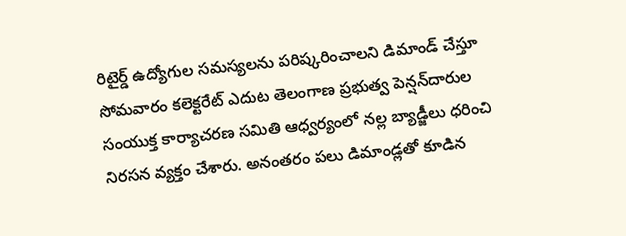రిటైర్డ్‌ ఉద్యోగుల సమస్యలను పరిష్కరించాలని డిమాండ్‌ చేస్తూ సోమవారం కలెక్టరేట్‌ ఎదుట తెలంగాణ ప్రభుత్వ పెన్షన్‌దారుల సంయుక్త కార్యాచరణ సమితి ఆధ్వర్యంలో నల్ల బ్యాడ్జీలు ధరించి నిరసన వ్యక్తం చేశారు. అనంతరం పలు డిమాండ్లతో కూడిన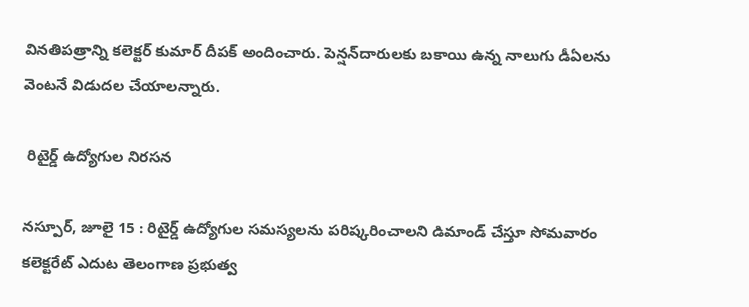వినతిపత్రాన్ని కలెక్టర్‌ కుమార్‌ దీపక్‌ అందించారు. పెన్షన్‌దారులకు బకాయి ఉన్న నాలుగు డీఏలను వెంటనే విడుదల చేయాలన్నారు.

 రిటైర్డ్‌ ఉద్యోగుల నిరసన

నస్పూర్‌, జూలై 15 : రిటైర్డ్‌ ఉద్యోగుల సమస్యలను పరిష్కరించాలని డిమాండ్‌ చేస్తూ సోమవారం కలెక్టరేట్‌ ఎదుట తెలంగాణ ప్రభుత్వ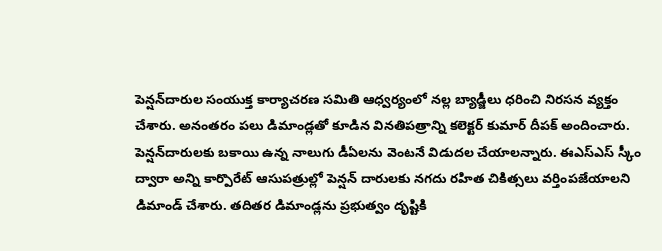పెన్షన్‌దారుల సంయుక్త కార్యాచరణ సమితి ఆధ్వర్యంలో నల్ల బ్యాడ్జీలు ధరించి నిరసన వ్యక్తం చేశారు. అనంతరం పలు డిమాండ్లతో కూడిన వినతిపత్రాన్ని కలెక్టర్‌ కుమార్‌ దీపక్‌ అందించారు. పెన్షన్‌దారులకు బకాయి ఉన్న నాలుగు డీఏలను వెంటనే విడుదల చేయాలన్నారు. ఈఎస్‌ఎస్‌ స్కీం ద్వారా అన్ని కార్పొరేట్‌ ఆసుపత్రుల్లో పెన్షన్‌ దారులకు నగదు రహిత చికిత్సలు వర్తింపజేయాలని డిమాండ్‌ చేశారు. తదితర డిమాండ్లను ప్రభుత్వం దృష్టికి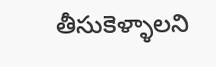తీసుకెళ్ళాలని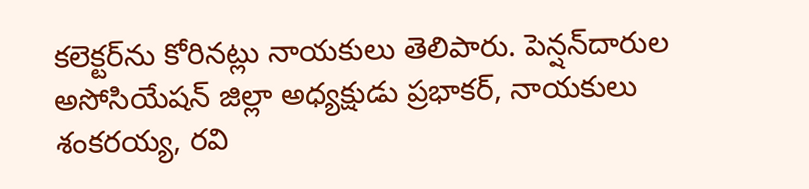కలెక్టర్‌ను కోరినట్లు నాయకులు తెలిపారు. పెన్షన్‌దారుల అసోసియేషన్‌ జిల్లా అధ్యక్షుడు ప్రభాకర్‌, నాయకులు శంకరయ్య, రవి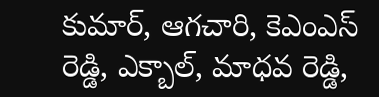కుమార్‌, ఆగచారి, కెఎంఎస్‌ రెడ్డి, ఎక్బాల్‌, మాధవ రెడ్డి,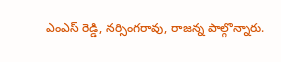ఎంఎస్‌ రెడ్డి, నర్సింగరావు, రాజన్న పాల్గొన్నారు.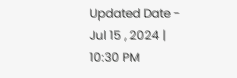Updated Date - Jul 15 , 2024 | 10:30 PM